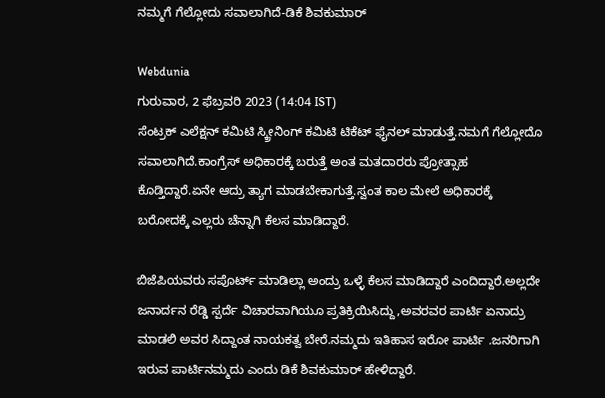ನಮ್ಮಗೆ ಗೆಲ್ಲೋದು ಸವಾಲಾಗಿದೆ-ಡಿಕೆ ಶಿವಕುಮಾರ್

Webdunia
ಗುರುವಾರ, 2 ಫೆಬ್ರವರಿ 2023 (14:04 IST)
ಸೆಂಟ್ರಕ್ ಎಲೆಕ್ಷನ್ ಕಮಿಟಿ ಸ್ಕ್ರೀನಿಂಗ್ ಕಮಿಟಿ ಟಿಕೆಟ್ ಫೈನಲ್ ಮಾಡುತ್ತೆ.ನಮಗೆ ಗೆಲ್ಲೋದೊ ಸವಾಲಾಗಿದೆ.ಕಾಂಗ್ರೆಸ್ ಅಧಿಕಾರಕ್ಕೆ ಬರುತ್ತೆ ಅಂತ ಮತದಾರರು ಪ್ರೋತ್ಸಾಹ ಕೊಡ್ತಿದ್ದಾರೆ.ಏನೇ ಆದ್ರು ತ್ಯಾಗ ಮಾಡಬೇಕಾಗುತ್ತೆ.ಸ್ವಂತ ಕಾಲ ಮೇಲೆ ಅಧಿಕಾರಕ್ಕೆ ಬರೋದಕ್ಕೆ ಎಲ್ಲರು ಚೆನ್ನಾಗಿ ಕೆಲಸ ಮಾಡಿದ್ದಾರೆ.

ಬಿಜೆಪಿಯವರು ಸಪೊರ್ಟ್ ಮಾಡಿಲ್ಲಾ ಅಂದ್ರು ಒಳ್ಳೆ ಕೆಲಸ ಮಾಡಿದ್ದಾರೆ ಎಂದಿದ್ದಾರೆ.ಅಲ್ಲದೇ ಜನಾರ್ದನ ರೆಡ್ಡಿ ಸ್ಪರ್ದೆ ವಿಚಾರವಾಗಿಯೂ ಪ್ರತಿಕ್ರಿಯಿಸಿದ್ದು,ಅವರವರ ಪಾರ್ಟಿ ಏನಾದ್ರು ಮಾಡಲಿ ಅವರ ಸಿದ್ದಾಂತ ನಾಯಕತ್ವ ಬೇರೆ.ನಮ್ಮದು ಇತಿಹಾಸ ಇರೋ ಪಾರ್ಟಿ .ಜನರಿಗಾಗಿ ಇರುವ ಪಾರ್ಟಿ‌ನಮ್ಮದು ಎಂದು ಡಿಕೆ ಶಿವಕುಮಾರ್ ಹೇಳಿದ್ದಾರೆ.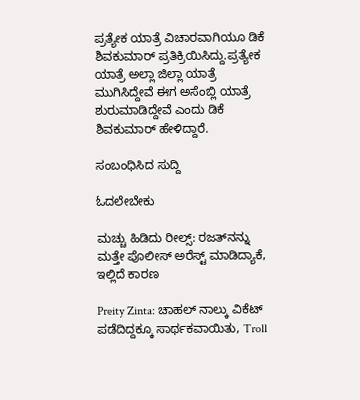ಪ್ರತ್ಯೇಕ ಯಾತ್ರೆ ವಿಚಾರವಾಗಿಯೂ ಡಿಕೆ ಶಿವಕುಮಾರ್ ಪ್ರತಿಕ್ರಿಯಿಸಿದ್ದು.ಪ್ರತ್ಯೇಕ ಯಾತ್ರೆ ಅಲ್ಲಾ ಜಿಲ್ಲಾ ಯಾತ್ರೆ ಮುಗಿಸಿದ್ದೇವೆ ಈಗ ಅಸೆಂಬ್ಲಿ ಯಾತ್ರೆ ಶುರುಮಾಡಿದ್ದೇವೆ ಎಂದು ಡಿಕೆ ಶಿವಕುಮಾರ್ ಹೇಳಿದ್ದಾರೆ.

ಸಂಬಂಧಿಸಿದ ಸುದ್ದಿ

ಓದಲೇಬೇಕು

ಮಚ್ಚು ಹಿಡಿದು ರೀಲ್ಸ್‌: ರಜತ್‌ನನ್ನು ಮತ್ತೇ ಪೊಲೀಸ್ ಅರೆಸ್ಟ್ ಮಾಡಿದ್ಯಾಕೆ, ಇಲ್ಲಿದೆ ಕಾರಣ

Preity Zinta: ಚಾಹಲ್ ನಾಲ್ಕು ವಿಕೆಟ್ ಪಡೆದಿದ್ದಕ್ಕೂ ಸಾರ್ಥಕವಾಯಿತು, Troll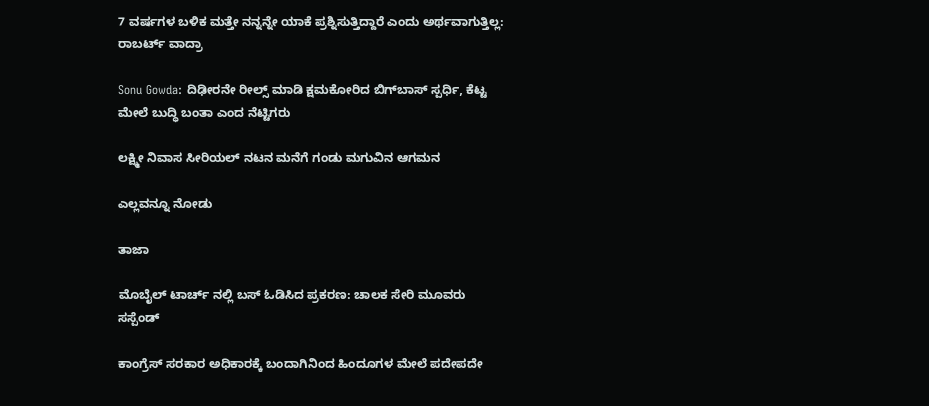7 ವರ್ಷಗಳ ಬಳಿಕ ಮತ್ತೇ ನನ್ನನ್ನೇ ಯಾಕೆ ಪ್ರಶ್ನಿಸುತ್ತಿದ್ದಾರೆ ಎಂದು ಅರ್ಥವಾಗುತ್ತಿಲ್ಲ: ರಾಬರ್ಟ್‌ ವಾದ್ರಾ

Sonu Gowda: ದಿಢೀರನೇ ರೀಲ್ಸ್ ಮಾಡಿ ಕ್ಷಮಕೋರಿದ ಬಿಗ್‌ಬಾಸ್‌ ಸ್ಪರ್ಧಿ, ಕೆಟ್ಟ ಮೇಲೆ ಬುದ್ಧಿ ಬಂತಾ ಎಂದ ನೆಟ್ಟಿಗರು

ಲಕ್ಷ್ಮೀ ನಿವಾಸ ಸೀರಿಯಲ್ ನಟನ ಮನೆಗೆ ಗಂಡು ಮಗುವಿನ ಆಗಮನ

ಎಲ್ಲವನ್ನೂ ನೋಡು

ತಾಜಾ

ಮೊಬೈಲ್ ಟಾರ್ಚ್ ನಲ್ಲಿ ಬಸ್ ಓಡಿಸಿದ ಪ್ರಕರಣ: ಚಾಲಕ ಸೇರಿ ಮೂವರು ಸಸ್ಪೆಂಡ್

ಕಾಂಗ್ರೆಸ್ ಸರಕಾರ ಅಧಿಕಾರಕ್ಕೆ ಬಂದಾಗಿನಿಂದ ಹಿಂದೂಗಳ ಮೇಲೆ ಪದೇಪದೇ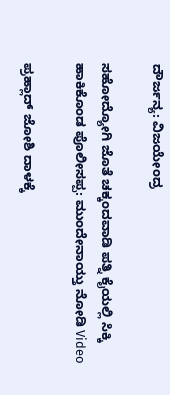ದೌರ್ಜನ್ಯ: ವಿಜಯೇಂದ್ರ

ಸಹೋದ್ಯೋಗಿ ಜೊತೆ ಚಕ್ಕಂದವಾಡಿ ಪತ್ನಿ ಕೈಯಲ್ಲಿ ಸಿಕ್ಕಿ ಹಾಕಿಕೊಂಡ ಪೊಲೀಸಪ್ಪ: ಮುಂದೇನಾಯ್ತು ನೋಡಿ Video

ಪ್ರಹ್ಲಾದ್ ಜೋಶಿ ದಾಳಕ್ಕೆ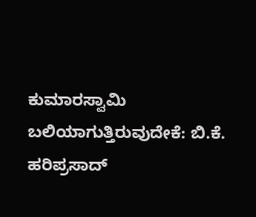ಕುಮಾರಸ್ವಾಮಿ ಬಲಿಯಾಗುತ್ತಿರುವುದೇಕೆ: ಬಿ.ಕೆ. ಹರಿಪ್ರಸಾದ್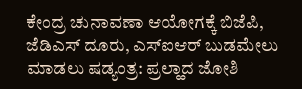ಕೇಂದ್ರ ಚುನಾವಣಾ ಆಯೋಗಕ್ಕೆ ಬಿಜೆಪಿ, ಜೆಡಿಎಸ್ ದೂರು, ಎಸ್ಐಆರ್ ಬುಡಮೇಲು ಮಾಡಲು ಷಡ್ಯಂತ್ರ: ಪ್ರಲ್ಹಾದ ಜೋಶಿ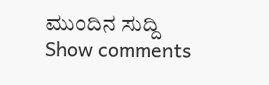ಮುಂದಿನ ಸುದ್ದಿ
Show comments